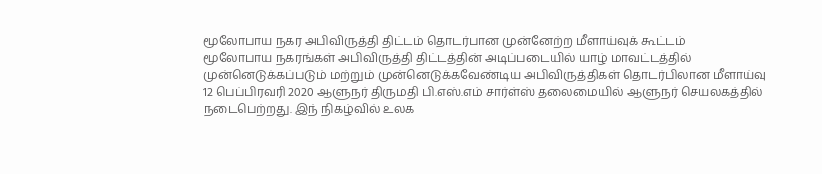மூலோபாய நகர அபிவிருத்தி திட்டம் தொடர்பான முன்னேற்ற மீளாய்வுக் கூட்டம்
மூலோபாய நகரங்கள் அபிவிருத்தி திட்டத்தின் அடிப்படையில் யாழ் மாவட்டத்தில் முன்னெடுக்கப்படும் மற்றும் முன்னெடுக்கவேண்டிய அபிவிருத்திகள் தொடர்பிலான மீளாய்வு 12 பெப்பிரவரி 2020 ஆளுநர் திருமதி பி.எஸ்.எம் சார்ள்ஸ் தலைமையில் ஆளுநர் செயலகத்தில் நடைபெற்றது. இந் நிகழ்வில் உலக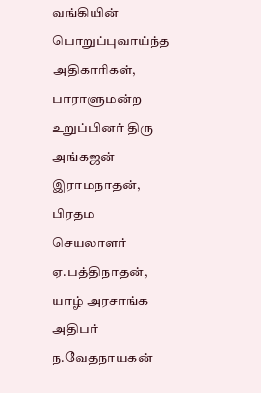வங்கியின் பொறுப்புவாய்ந்த அதிகாரிகள், பாராளுமன்ற உறுப்பினர் திரு அங்கஜன் இராமநாதன், பிரதம செயலாளர் ஏ.பத்திநாதன், யாழ் அரசாங்க அதிபர் ந.வேதநாயகன்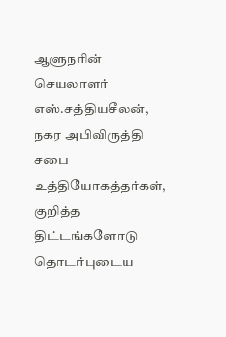ஆளுநரின் செயலாளர் எஸ்.சத்தியசீலன், நகர அபிவிருத்தி சபை உத்தியோகத்தர்கள், குறித்த திட்டங்களோடு தொடர்புடைய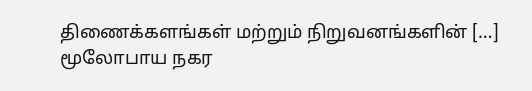திணைக்களங்கள் மற்றும் நிறுவனங்களின் […]
மூலோபாய நகர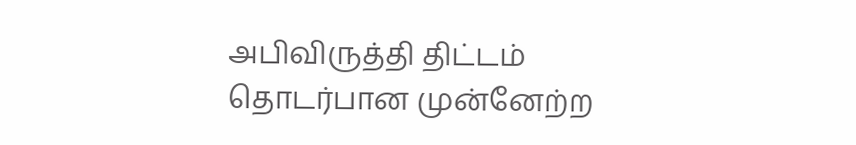அபிவிருத்தி திட்டம் தொடர்பான முன்னேற்ற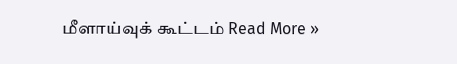மீளாய்வுக் கூட்டம் Read More »